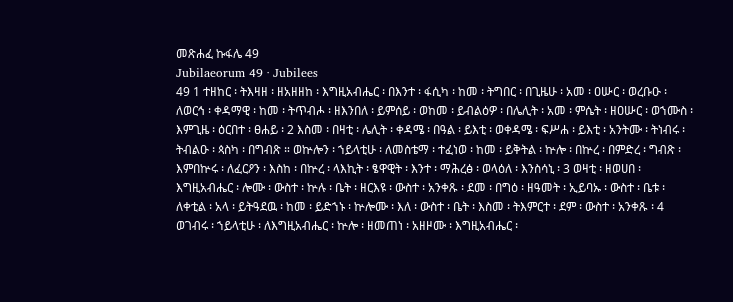መጽሐፈ ኩፋሌ 49
Jubilaeorum 49 · Jubilees
49 1 ተዘከር ፡ ትእዛዘ ፡ ዘአዘዘከ ፡ እግዚአብሔር ፡ በእንተ ፡ ፋሲካ ፡ ከመ ፡ ትግበር ፡ በጊዜሁ ፡ አመ ፡ ዐሡር ፡ ወረቡዑ ፡ ለወርኅ ፡ ቀዳማዊ ፡ ከመ ፡ ትጥብሖ ፡ ዘእንበለ ፡ ይምሰይ ፡ ወከመ ፡ ይብልዕዎ ፡ በሌሊት ፡ አመ ፡ ምሴት ፡ ዘዐሡር ፡ ወኀሙስ ፡ እምጊዜ ፡ ዕርበተ ፡ ፀሐይ ፡ 2 እስመ ፡ በዛቲ ፡ ሌሊት ፡ ቀዳሜ ፡ በዓል ፡ ይእቲ ፡ ወቀዳሜ ፡ ፍሥሐ ፡ ይእቲ ፡ አንትሙ ፡ ትነብሩ ፡ ትብልዑ ፡ ጳስካ ፡ በግብጽ ። ወኵሎን ፡ ኀይላቲሁ ፡ ለመስቴማ ፡ ተፈነወ ፡ ከመ ፡ ይቅትል ፡ ኵሎ ፡ በኵረ ፡ በምድረ ፡ ግብጽ ፡ እምበኵሩ ፡ ለፈርዖን ፡ እስከ ፡ በኵረ ፡ ላእኪት ፡ ፄዋዊት ፡ እንተ ፡ ማሕረፅ ፡ ወላዕለ ፡ እንስሳኒ ፡ 3 ወዛቲ ፡ ዘወሀበ ፡ እግዚአብሔር ፡ ሎሙ ፡ ውስተ ፡ ኵሉ ፡ ቤት ፡ ዘርእዩ ፡ ውስተ ፡ አንቀጹ ፡ ደመ ፡ በግዕ ፡ ዘዓመት ፡ ኢይባኡ ፡ ውስተ ፡ ቤቱ ፡ ለቀቲል ፡ አላ ፡ ይትዓደዉ ፡ ከመ ፡ ይድኀኑ ፡ ኵሎሙ ፡ እለ ፡ ውስተ ፡ ቤት ፡ እስመ ፡ ትእምርተ ፡ ደም ፡ ውስተ ፡ አንቀጹ ፡ 4 ወገብሩ ፡ ኀይላቲሁ ፡ ለእግዚአብሔር ፡ ኵሎ ፡ ዘመጠነ ፡ አዘዞሙ ፡ እግዚአብሔር ፡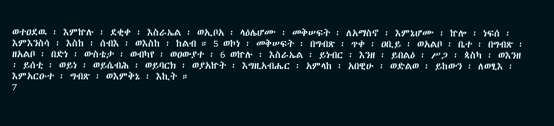ወተዐደዉ ፡ እምኵሉ ፡ ደቂቀ ፡ እስራኤል ፡ ወኢቦአ ፡ ላዕሌሆሙ ፡ መቅሠፍት ፡ ለአማስኖ ፡ እምኔሆሙ ፡ ኵሎ ፡ ነፍሰ ፡ እምእንስሳ ፡ እስከ ፡ ሰብእ ፡ ወእስከ ፡ ከልብ ። 5 ወኮነ ፡ መቅሠፍት ፡ በግብጽ ፡ ጥቀ ፡ ዐቢይ ፡ ወአልቦ ፡ ቤተ ፡ በግብጽ ፡ ዘአልቦ ፡ በድነ ፡ ውስቴታ ፡ ወብካየ ፡ ወዐውያተ ፡ 6 ወኵሉ ፡ እስራኤል ፡ ይነብር ፡ እንዘ ፡ ይበልዕ ፡ ሥጋ ፡ ጳስካ ፡ ወእንዘ ፡ ይሰቲ ፡ ወይነ ፡ ወይሴብሕ ፡ ወይባርክ ፡ ወያአኵት ፡ እግዚአብሔር ፡ አምላከ ፡ አበዊሁ ፡ ወድልወ ፡ ይከውን ፡ ለወፂእ ፡ እምአርዑተ ፡ ግብጽ ፡ ወእምቅኔ ፡ እኪት ።
7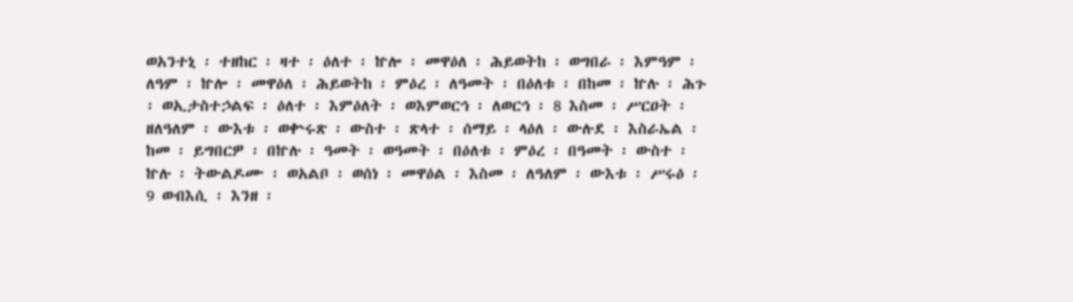ወአንተኒ ፡ ተዘከር ፡ ዛተ ፡ ዕለተ ፡ ኵሎ ፡ መዋዕለ ፡ ሕይወትከ ፡ ወግበራ ፡ እምዓም ፡ ለዓም ፡ ኵሎ ፡ መዋዕለ ፡ ሕይወትከ ፡ ምዕረ ፡ ለዓመት ፡ በዕለቱ ፡ በከመ ፡ ኵሉ ፡ ሕጉ ፡ ወኢታስተኃልፍ ፡ ዕለተ ፡ እምዕለት ፡ ወእምወርኅ ፡ ለወርኅ ፡ 8 እስመ ፡ ሥርዐት ፡ ዘለዓለም ፡ ውእቱ ፡ ወቍሩጽ ፡ ውስተ ፡ ጽላተ ፡ ሰማይ ፡ ላዕለ ፡ ውሉደ ፡ እስራኤል ፡ ከመ ፡ ይግበርዎ ፡ በኵሉ ፡ ዓመት ፡ ወዓመት ፡ በዕለቱ ፡ ምዕረ ፡ በዓመት ፡ ውስተ ፡ ኵሉ ፡ ትውልዶሙ ፡ ወአልቦ ፡ ወሰነ ፡ መዋዕል ፡ እስመ ፡ ለዓለም ፡ ውእቱ ፡ ሥሩዕ ፡ 9 ወብእሲ ፡ እንዘ ፡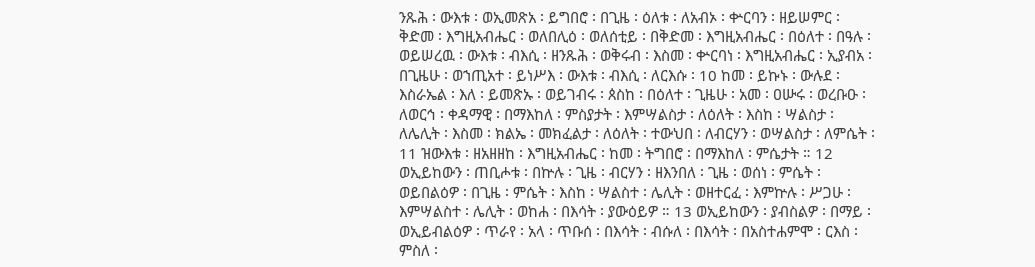ንጹሕ ፡ ውእቱ ፡ ወኢመጽአ ፡ ይግበሮ ፡ በጊዜ ፡ ዕለቱ ፡ ለአብኦ ፡ ቍርባን ፡ ዘይሠምር ፡ ቅድመ ፡ እግዚአብሔር ፡ ወለበሊዕ ፡ ወለሰቲይ ፡ በቅድመ ፡ እግዚአብሔር ፡ በዕለተ ፡ በዓሉ ፡ ወይሠረዉ ፡ ውእቱ ፡ ብእሲ ፡ ዘንጹሕ ፡ ወቅሩብ ፡ እስመ ፡ ቍርባነ ፡ እግዚአብሔር ፡ ኢያብአ ፡ በጊዜሁ ፡ ወኀጢአተ ፡ ይነሥእ ፡ ውእቱ ፡ ብእሲ ፡ ለርእሱ ፡ 10 ከመ ፡ ይኩኑ ፡ ውሉደ ፡ እስራኤል ፡ እለ ፡ ይመጽኡ ፡ ወይገብሩ ፡ ጰስከ ፡ በዕለተ ፡ ጊዜሁ ፡ አመ ፡ ዐሡሩ ፡ ወረቡዑ ፡ ለወርኅ ፡ ቀዳማዊ ፡ በማእከለ ፡ ምስያታት ፡ እምሣልስታ ፡ ለዕለት ፡ እስከ ፡ ሣልስታ ፡ ለሌሊት ፡ እስመ ፡ ክልኤ ፡ መክፈልታ ፡ ለዕለት ፡ ተውህበ ፡ ለብርሃን ፡ ወሣልስታ ፡ ለምሴት ፡ 11 ዝውእቱ ፡ ዘአዘዘከ ፡ እግዚአብሔር ፡ ከመ ፡ ትግበሮ ፡ በማእከለ ፡ ምሴታት ። 12 ወኢይከውን ፡ ጠቢሖቱ ፡ በኵሉ ፡ ጊዜ ፡ ብርሃን ፡ ዘእንበለ ፡ ጊዜ ፡ ወሰነ ፡ ምሴት ፡ ወይበልዕዎ ፡ በጊዜ ፡ ምሴት ፡ እስከ ፡ ሣልስተ ፡ ሌሊት ፡ ወዘተርፈ ፡ እምኵሉ ፡ ሥጋሁ ፡ እምሣልስተ ፡ ሌሊት ፡ ወከሐ ፡ በእሳት ፡ ያውዕይዎ ። 13 ወኢይከውን ፡ ያብስልዎ ፡ በማይ ፡ ወኢይብልዕዎ ፡ ጥራየ ፡ አላ ፡ ጥቡሰ ፡ በእሳት ፡ ብሱለ ፡ በእሳት ፡ በአስተሐምሞ ፡ ርእስ ፡ ምስለ ፡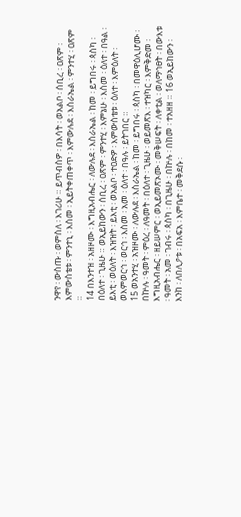ንዋየ ፡ ውስጡ ፡ ወምስለ ፡ እገሪሁ ። ይጥብስዎ ፡ በእሳት ፡ ወአልቦ ፡ ሰቢረ ፡ ዐጽም ፡ እምውስቴቱ ፡ ምንተኒ ፡ እስመ ፡ ኢይትቀጠቀጥ ፡ እምውሉደ ፡ እስራኤል ፡ ምንተሂ ፡ ዐጽም ።
14 በእንተዝ ፡ አዘዞሙ ፡ እግዚአብሔር ፡ ለውሉደ ፡ እስራኤል ፡ ከመ ፡ ይግበሩ ፡ ጳስካ ፡ በዕለተ ፡ ጊዜሁ ። ወኢይከውን ፡ ሰቢረ ፡ ዐጽም ፡ ምንተሂ ፡ እምኔሁ ፡ እስመ ፡ ዕለተ ፡ በዓል ፡ ይእቲ ፡ ወዕለት ፡ እዝዝት ፡ ይእቲ ፡ ወአልቦ ፡ ተዐድዎ ፡ እምውስቴቱ ፡ ዕለተ ፡ እምዕለት ፡ ወእምወርኅ ፡ ወርኅ ፡ እስመ ፡ አመ ፡ ዕለተ ፡ በዓሉ ፡ ይትገበር ።
15 ወአንተሂ ፡ አዝዞሙ ፡ ለውሉደ ፡ እስራኤል ፡ ከመ ፡ ይግበሩ ፡ ጳስካ ፡ በመዋዕሊሆሙ ፡ በኵሉ ፡ ዓመት ፡ ምዕረ ፡ ለዓመት ፡ በዕለተ ፡ ጊዜሁ ፡ ወይመጽእ ፡ ተዝካር ፡ እምቅድመ ፡ እግዚአብሔር ፡ ዘይሠምር ፡ ወኢይመጽኦሙ ፡ መቅሠፍት ፡ ለቀቲል ፡ ወለማኅፀት ፡ በውእቱ ፡ ዓመት ፡ አመ ፡ ገብሩ ፡ ጳስካ ፡ በጊዜሁ ፡ በኵሉ ፡ በከመ ፡ ተአዘዘ ። 16 ወኢይከውን ፡ እንከ ፡ ለበሊዖቱ ፡ በአፍአ ፡ እምቤተ ፡ መቅደሱ ፡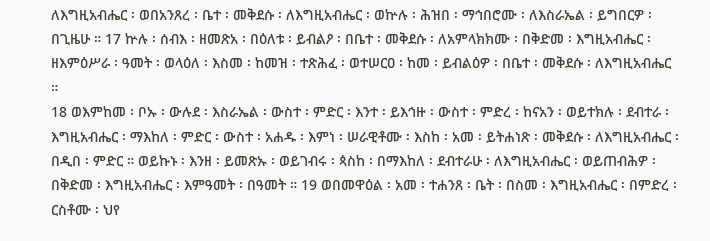ለእግዚአብሔር ፡ ወበአንጸረ ፡ ቤተ ፡ መቅደሱ ፡ ለእግዚአብሔር ፡ ወኵሉ ፡ ሕዝበ ፡ ማኅበሮሙ ፡ ለእስራኤል ፡ ይግበርዎ ፡ በጊዜሁ ። 17 ኵሉ ፡ ሰብእ ፡ ዘመጽአ ፡ በዕለቱ ፡ ይብልዖ ፡ በቤተ ፡ መቅደሱ ፡ ለአምላክክሙ ፡ በቅድመ ፡ እግዚአብሔር ፡ ዘእምዕሥራ ፡ ዓመት ፡ ወላዕለ ፡ እስመ ፡ ከመዝ ፡ ተጽሕፈ ፡ ወተሠርዐ ፡ ከመ ፡ ይብልዕዎ ፡ በቤተ ፡ መቅደሱ ፡ ለእግዚአብሔር ።
18 ወእምከመ ፡ ቦኡ ፡ ውሉደ ፡ እስራኤል ፡ ውስተ ፡ ምድር ፡ እንተ ፡ ይእኅዙ ፡ ውስተ ፡ ምድረ ፡ ከናአን ፡ ወይተክሉ ፡ ደብተራ ፡ እግዚአብሔር ፡ ማእከለ ፡ ምድር ፡ ውስተ ፡ አሐዱ ፡ እምነ ፡ ሠራዊቶሙ ፡ እስከ ፡ አመ ፡ ይትሐነጽ ፡ መቅደሱ ፡ ለእግዚአብሔር ፡ በዲበ ፡ ምድር ። ወይኩኑ ፡ እንዘ ፡ ይመጽኡ ፡ ወይገብሩ ፡ ጳስከ ፡ በማእከለ ፡ ደብተራሁ ፡ ለእግዚአብሔር ፡ ወይጠብሕዎ ፡ በቅድመ ፡ እግዚአብሔር ፡ እምዓመት ፡ በዓመት ። 19 ወበመዋዕል ፡ አመ ፡ ተሐንጸ ፡ ቤት ፡ በስመ ፡ እግዚአብሔር ፡ በምድረ ፡ ርስቶሙ ፡ ህየ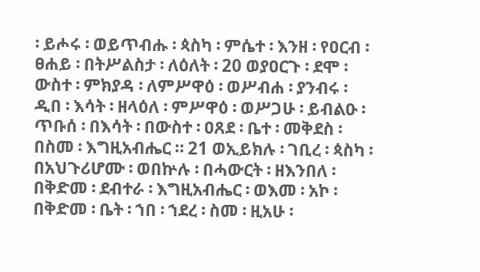፡ ይሖሩ ፡ ወይጥብሑ ፡ ጳስካ ፡ ምሴተ ፡ እንዘ ፡ የዐርብ ፡ ፀሐይ ፡ በትሥልስታ ፡ ለዕለት ፡ 20 ወያዐርጉ ፡ ደሞ ፡ ውስተ ፡ ምክያዳ ፡ ለምሥዋዕ ፡ ወሥብሐ ፡ ያንብሩ ፡ ዲበ ፡ እሳት ፡ ዘላዕለ ፡ ምሥዋዕ ፡ ወሥጋሁ ፡ ይብልዑ ፡ ጥቡሰ ፡ በእሳት ፡ በውስተ ፡ ዐጸደ ፡ ቤተ ፡ መቅደስ ፡ በስመ ፡ እግዚአብሔር ። 21 ወኢይክሉ ፡ ገቢረ ፡ ጳስካ ፡ በአህጉሪሆሙ ፡ ወበኵሉ ፡ በሓውርት ፡ ዘእንበለ ፡ በቅድመ ፡ ደብተራ ፡ እግዚአብሔር ፡ ወእመ ፡ አኮ ፡ በቅድመ ፡ ቤት ፡ ኀበ ፡ ኀደረ ፡ ስመ ፡ ዚአሁ ፡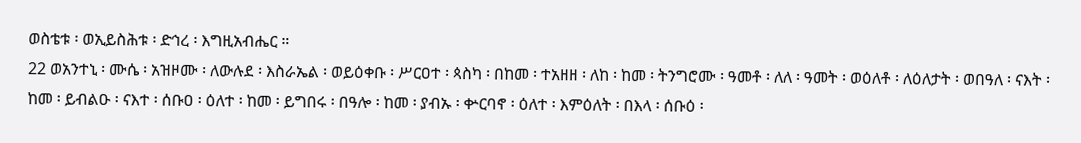ወስቴቱ ፡ ወኢይስሕቱ ፡ ድኅረ ፡ እግዚአብሔር ።
22 ወአንተኒ ፡ ሙሴ ፡ አዝዞሙ ፡ ለውሉደ ፡ እስራኤል ፡ ወይዕቀቡ ፡ ሥርዐተ ፡ ጳስካ ፡ በከመ ፡ ተአዘዘ ፡ ለከ ፡ ከመ ፡ ትንግሮሙ ፡ ዓመቶ ፡ ለለ ፡ ዓመት ፡ ወዕለቶ ፡ ለዕለታት ፡ ወበዓለ ፡ ናእት ፡ ከመ ፡ ይብልዑ ፡ ናእተ ፡ ሰቡዐ ፡ ዕለተ ፡ ከመ ፡ ይግበሩ ፡ በዓሎ ፡ ከመ ፡ ያብኡ ፡ ቍርባኖ ፡ ዕለተ ፡ እምዕለት ፡ በእላ ፡ ሰቡዕ ፡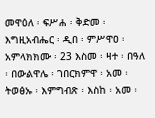መዋዕለ ፡ ፍሥሐ ፡ ቅድመ ፡ እግዚአብሔር ፡ ዲበ ፡ ምሥዋዐ ፡ አምላክክሙ ፡ 23 እስመ ፡ ዛተ ፡ በዓለ ፡ በውልዋሌ ፡ ገበርክምዋ ፡ አመ ፡ ትወፅኡ ፡ እምግብጽ ፡ እስከ ፡ አመ ፡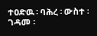ተዐድዉ ፡ ባሕረ ፡ ውስተ ፡ ገዳመ ፡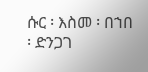ሱር ፡ እስመ ፡ በኀበ ፡ ድንጋገ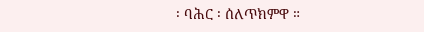፡ ባሕር ፡ ሰለጥክምዋ ።